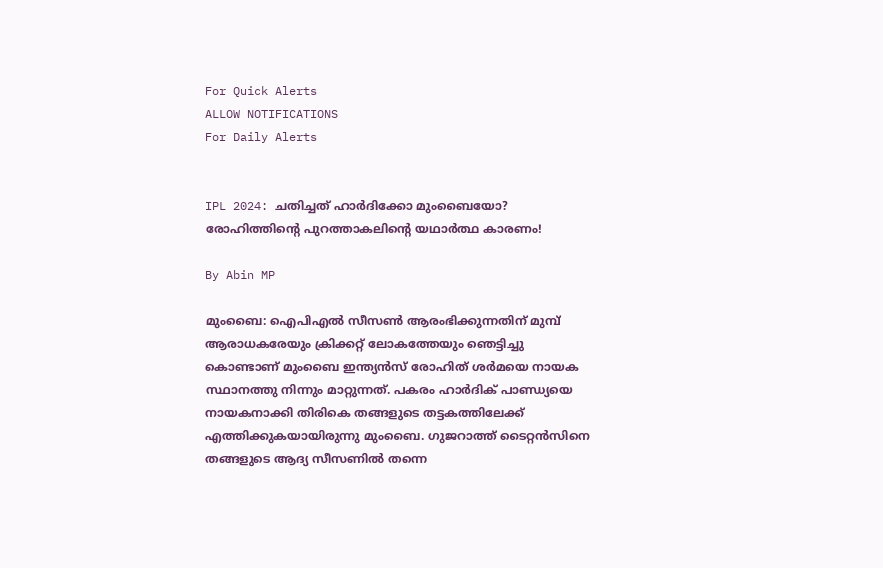For Quick Alerts
ALLOW NOTIFICATIONS
For Daily Alerts


IPL 2024: ചതിച്ചത് ഹാര്‍ദിക്കോ മുംബൈയോ? രോഹിത്തിന്റെ പുറത്താകലിന്റെ യഥാര്‍ത്ഥ കാരണം!

By Abin MP

മുംബൈ: ഐപിഎല്‍ സീസണ്‍ ആരംഭിക്കുന്നതിന് മുമ്പ് ആരാധകരേയും ക്രിക്കറ്റ് ലോകത്തേയും ഞെട്ടിച്ചു കൊണ്ടാണ് മുംബൈ ഇന്ത്യന്‍സ് രോഹിത് ശര്‍മയെ നായക സ്ഥാനത്തു നിന്നും മാറ്റുന്നത്. പകരം ഹാര്‍ദിക് പാണ്ഡ്യയെ നായകനാക്കി തിരികെ തങ്ങളുടെ തട്ടകത്തിലേക്ക് എത്തിക്കുകയായിരുന്നു മുംബൈ. ഗുജറാത്ത് ടൈറ്റന്‍സിനെ തങ്ങളുടെ ആദ്യ സീസണില്‍ തന്നെ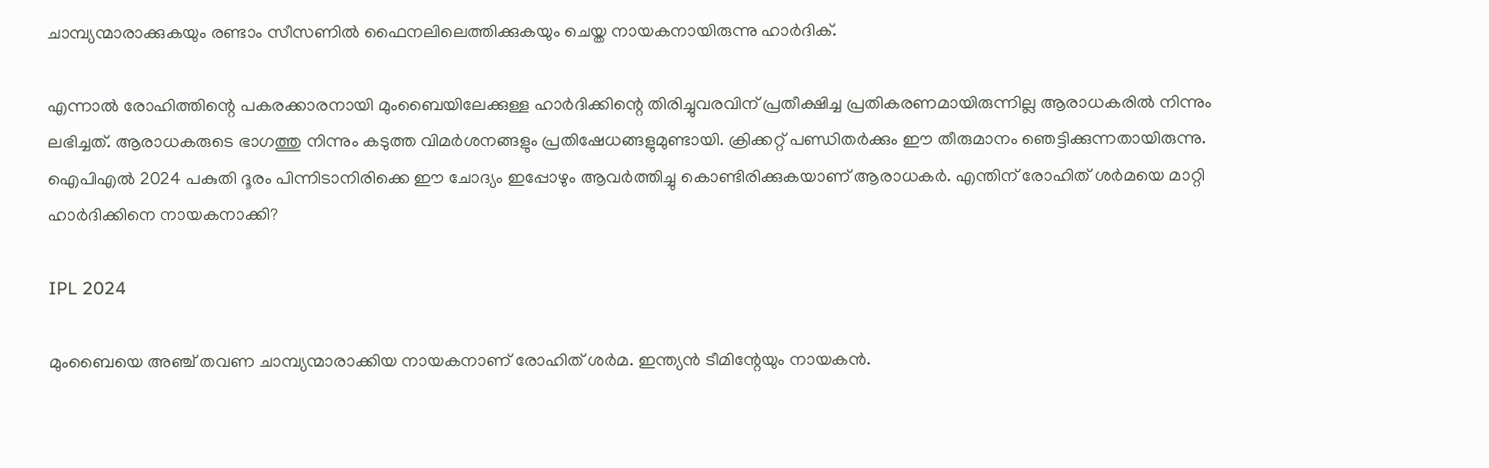ചാമ്പ്യന്മാരാക്കുകയും രണ്ടാം സീസണില്‍ ഫൈനലിലെത്തിക്കുകയും ചെയ്ത നായകനായിരുന്നു ഹാര്‍ദിക്.

എന്നാല്‍ രോഹിത്തിന്റെ പകരക്കാരനായി മുംബൈയിലേക്കുള്ള ഹാര്‍ദിക്കിന്റെ തിരിച്ചുവരവിന് പ്രതീക്ഷിച്ച പ്രതികരണമായിരുന്നില്ല ആരാധകരില്‍ നിന്നും ലഭിച്ചത്. ആരാധകരുടെ ഭാഗത്തു നിന്നും കടുത്ത വിമര്‍ശനങ്ങളും പ്രതിഷേധങ്ങളുമുണ്ടായി. ക്രിക്കറ്റ് പണ്ഡിതര്‍ക്കും ഈ തീരുമാനം ഞെട്ടിക്കുന്നതായിരുന്നു. ഐപിഎല്‍ 2024 പകുതി ദൂരം പിന്നിടാനിരിക്കെ ഈ ചോദ്യം ഇപ്പോഴും ആവര്‍ത്തിച്ചു കൊണ്ടിരിക്കുകയാണ് ആരാധകര്‍. എന്തിന് രോഹിത് ശര്‍മയെ മാറ്റി ഹാര്‍ദിക്കിനെ നായകനാക്കി?

IPL 2024

മുംബൈയെ അഞ്ച് തവണ ചാമ്പ്യന്മാരാക്കിയ നായകനാണ് രോഹിത് ശര്‍മ. ഇന്ത്യന്‍ ടീമിന്റേയും നായകന്‍.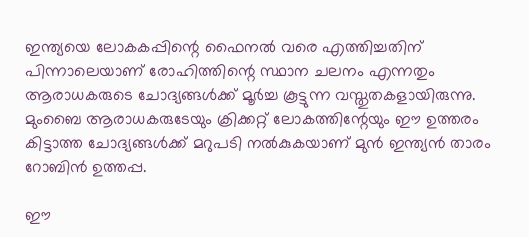ഇന്ത്യയെ ലോകകപ്പിന്റെ ഫൈനല്‍ വരെ എത്തിച്ചതിന് പിന്നാലെയാണ് രോഹിത്തിന്റെ സ്ഥാന ചലനം എന്നതും ആരാധകരുടെ ചോദ്യങ്ങള്‍ക്ക് മൂര്‍ച്ച കൂട്ടുന്ന വസ്തുതകളായിരുന്നു. മുംബൈ ആരാധകരുടേയും ക്രിക്കറ്റ് ലോകത്തിന്റേയും ഈ ഉത്തരം കിട്ടാത്ത ചോദ്യങ്ങള്‍ക്ക് മറുപടി നല്‍കുകയാണ് മുന്‍ ഇന്ത്യന്‍ താരം റോബിന്‍ ഉത്തപ്പ.

ഈ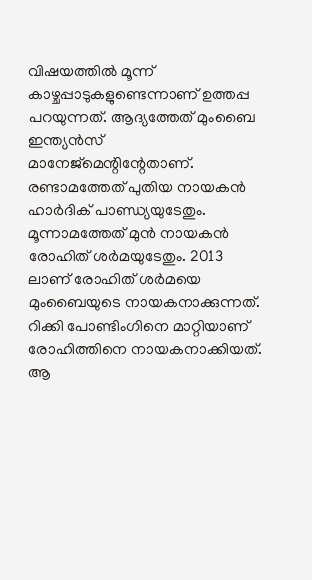വിഷയത്തില്‍ മൂന്ന് കാഴ്ചപ്പാടുകളുണ്ടെന്നാണ് ഉത്തപ്പ പറയുന്നത്. ആദ്യത്തേത് മുംബൈ ഇന്ത്യന്‍സ് മാനേജ്‌മെന്റിന്റേതാണ്. രണ്ടാമത്തേത് പുതിയ നായകന്‍ ഹാര്‍ദിക് പാണ്ഡ്യയുടേതും. മൂന്നാമത്തേത് മുന്‍ നായകന്‍ രോഹിത് ശര്‍മയുടേതും. 2013 ലാണ് രോഹിത് ശര്‍മയെ മുംബൈയുടെ നായകനാക്കുന്നത്. റിക്കി പോണ്ടിംഗിനെ മാറ്റിയാണ് രോഹിത്തിനെ നായകനാക്കിയത്. ആ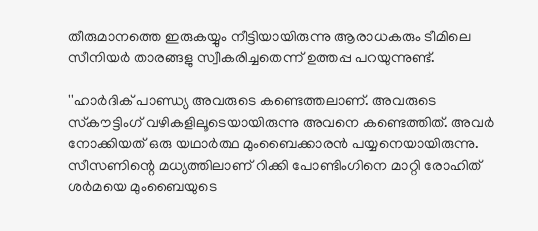തീരുമാനത്തെ ഇരുകയ്യും നീട്ടിയായിരുന്നു ആരാധകരും ടീമിലെ സീനിയര്‍ താരങ്ങളു സ്വീകരിച്ചതെന്ന് ഉത്തപ്പ പറയുന്നുണ്ട്.

''ഹാര്‍ദിക് പാണ്ഡ്യ അവരുടെ കണ്ടെത്തലാണ്. അവരുടെ സ്‌കൗട്ടിംഗ് വഴികളിലൂടെയായിരുന്നു അവനെ കണ്ടെത്തിത്. അവര്‍ നോക്കിയത് ഒരു യഥാര്‍ത്ഥ മുംബൈക്കാരന്‍ പയ്യനെയായിരുന്നു. സീസണിന്റെ മധ്യത്തിലാണ് റിക്കി പോണ്ടിംഗിനെ മാറ്റി രോഹിത് ശര്‍മയെ മുംബൈയുടെ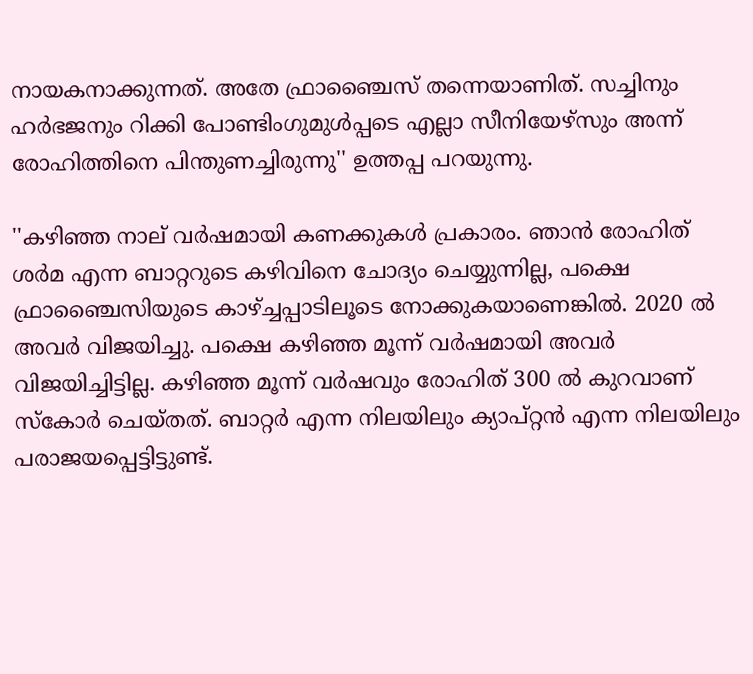നായകനാക്കുന്നത്. അതേ ഫ്രാഞ്ചൈസ് തന്നെയാണിത്. സച്ചിനും ഹര്‍ഭജനും റിക്കി പോണ്ടിംഗുമുള്‍പ്പടെ എല്ലാ സീനിയേഴ്‌സും അന്ന് രോഹിത്തിനെ പിന്തുണച്ചിരുന്നു'' ഉത്തപ്പ പറയുന്നു.

''കഴിഞ്ഞ നാല് വര്‍ഷമായി കണക്കുകള്‍ പ്രകാരം. ഞാന്‍ രോഹിത് ശര്‍മ എന്ന ബാറ്ററുടെ കഴിവിനെ ചോദ്യം ചെയ്യുന്നില്ല, പക്ഷെ ഫ്രാഞ്ചൈസിയുടെ കാഴ്ച്ചപ്പാടിലൂടെ നോക്കുകയാണെങ്കില്‍. 2020 ല്‍ അവര്‍ വിജയിച്ചു. പക്ഷെ കഴിഞ്ഞ മൂന്ന് വര്‍ഷമായി അവര്‍ വിജയിച്ചിട്ടില്ല. കഴിഞ്ഞ മൂന്ന് വര്‍ഷവും രോഹിത് 300 ല്‍ കുറവാണ് സ്‌കോര്‍ ചെയ്തത്. ബാറ്റര്‍ എന്ന നിലയിലും ക്യാപ്റ്റന്‍ എന്ന നിലയിലും പരാജയപ്പെട്ടിട്ടുണ്ട്.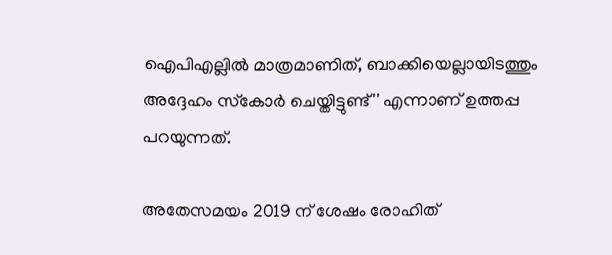ഐപിഎല്ലില്‍ മാത്രമാണിത്, ബാക്കിയെല്ലായിടത്തും അദ്ദേഹം സ്‌കോര്‍ ചെയ്തിട്ടുണ്ട്'' എന്നാണ് ഉത്തപ്പ പറയുന്നത്.

അതേസമയം 2019 ന് ശേഷം രോഹിത്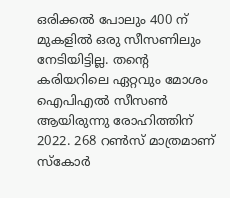ഒരിക്കല്‍ പോലും 400 ന് മുകളില്‍ ഒരു സീസണിലും നേടിയിട്ടില്ല. തന്റെ കരിയറിലെ ഏറ്റവും മോശം ഐപിഎല്‍ സീസണ്‍ ആയിരുന്നു രോഹിത്തിന് 2022. 268 റണ്‍സ് മാത്രമാണ് സ്‌കോര്‍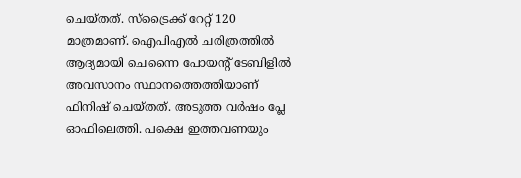ചെയ്തത്. സ്‌ട്രൈക്ക് റേറ്റ് 120 മാത്രമാണ്. ഐപിഎല്‍ ചരിത്രത്തില്‍ ആദ്യമായി ചെന്നൈ പോയന്റ് ടേബിളില്‍ അവസാനം സ്ഥാനത്തെത്തിയാണ് ഫിനിഷ് ചെയ്തത്. അടുത്ത വര്‍ഷം പ്ലേ ഓഫിലെത്തി. പക്ഷെ ഇത്തവണയും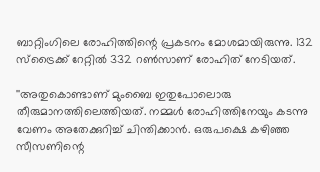ബാറ്റിംഗിലെ രോഹിത്തിന്റെ പ്രകടനം മോശമായിരുന്നു. 132 സ്‌ട്രൈക്ക് റേറ്റില്‍ 332 റണ്‍സാണ് രോഹിത് നേടിയത്.

''അതുകൊണ്ടാണ് മുംബൈ ഇതുപോലൊരു തീരുമാനത്തിലെത്തിയത്. നമ്മള്‍ രോഹിത്തിനേയും കടന്നു വേണം അതേക്കുറിച്ച് ചിന്തിക്കാന്‍. ഒരുപക്ഷെ കഴിഞ്ഞ സീസണിന്റെ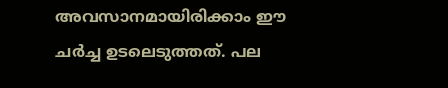അവസാനമായിരിക്കാം ഈ ചര്‍ച്ച ഉടലെടുത്തത്. പല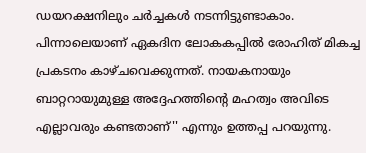ഡയറക്ഷനിലും ചര്‍ച്ചകള്‍ നടന്നിട്ടുണ്ടാകാം. പിന്നാലെയാണ് ഏകദിന ലോകകപ്പില്‍ രോഹിത് മികച്ച പ്രകടനം കാഴ്ചവെക്കുന്നത്. നായകനായും ബാറ്ററായുമുള്ള അദ്ദേഹത്തിന്റെ മഹത്വം അവിടെ എല്ലാവരും കണ്ടതാണ്'' എന്നും ഉത്തപ്പ പറയുന്നു.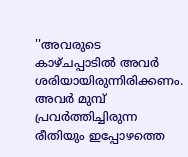''അവരുടെ കാഴ്ചപ്പാടില്‍ അവര്‍ ശരിയായിരുന്നിരിക്കണം. അവര്‍ മുമ്പ് പ്രവര്‍ത്തിച്ചിരുന്ന രീതിയും ഇപ്പോഴത്തെ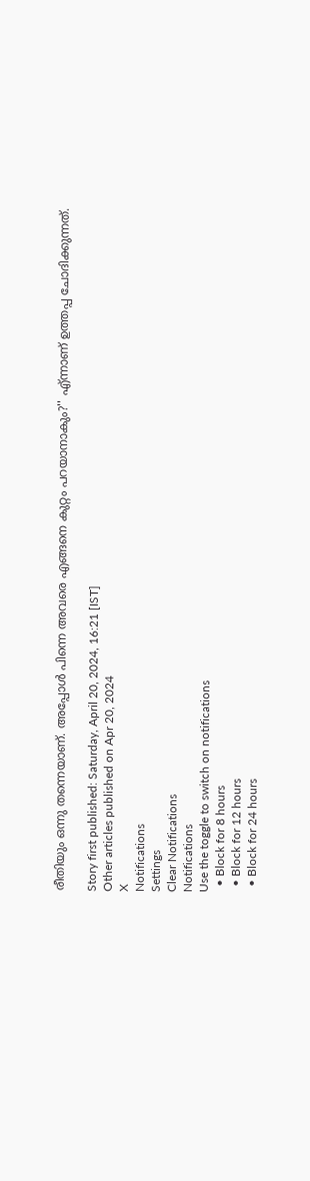രീതിയും ഒന്നു തന്നെയാണ്. അപ്പോള്‍ പിന്നെ അവരെ എങ്ങനെ കുറ്റം പറയാനാകും?'' എ്ന്നാണ് ഉത്തപ്പ ചോദിക്കുന്നത്.

Story first published: Saturday, April 20, 2024, 16:21 [IST]
Other articles published on Apr 20, 2024
X
Notifications
Settings
Clear Notifications
Notifications
Use the toggle to switch on notifications
  • Block for 8 hours
  • Block for 12 hours
  • Block for 24 hours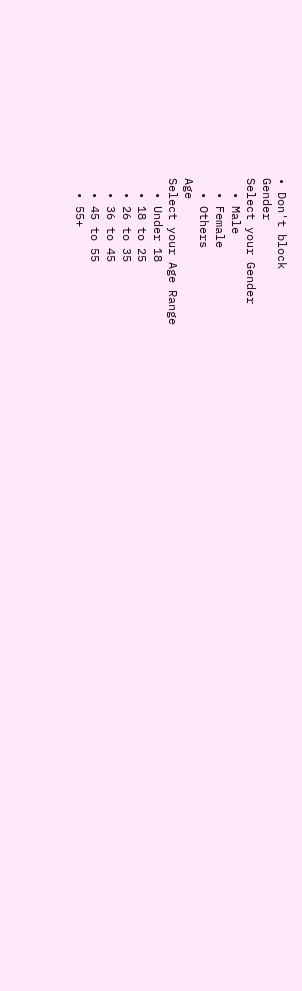• Don't block
Gender
Select your Gender
  • Male
  • Female
  • Others
Age
Select your Age Range
  • Under 18
  • 18 to 25
  • 26 to 35
  • 36 to 45
  • 45 to 55
  • 55+